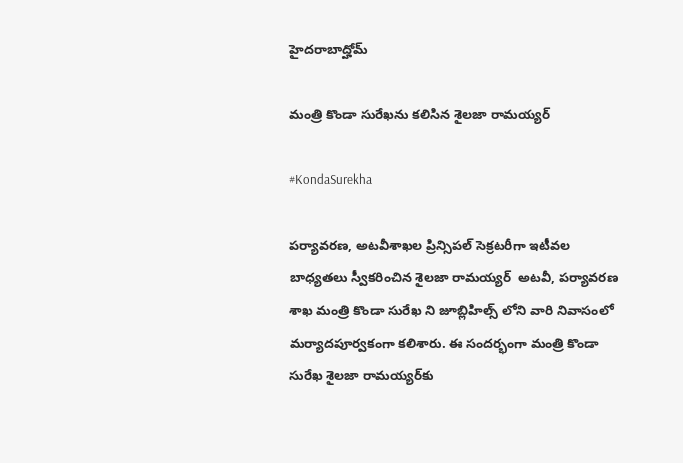హైదరాబాద్హోమ్

మంత్రి కొండా సురేఖను కలిసిన శైలజా రామయ్యర్

#KondaSurekha

పర్యావరణ, అటవీశాఖల ప్రిన్సిపల్ సెక్రటరీగా ఇటీవల బాధ్యతలు స్వీకరించిన శైలజా రామయ్యర్  అటవీ, పర్యావరణ శాఖ మంత్రి కొండా సురేఖ ని జూబ్లిహిల్స్ లోని వారి నివాసంలో మర్యాదపూర్వకంగా కలిశారు. ఈ సందర్భంగా మంత్రి కొండా సురేఖ శైలజా రామయ్యర్‌కు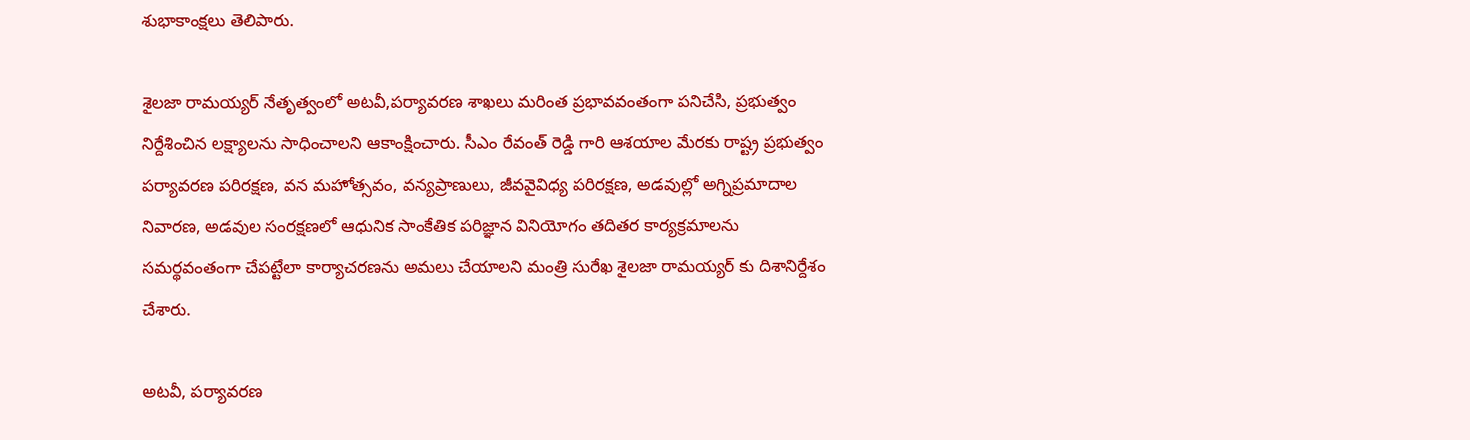శుభాకాంక్షలు తెలిపారు.

శైలజా రామయ్యర్ నేతృత్వంలో అటవీ,పర్యావరణ శాఖలు మరింత ప్రభావవంతంగా పనిచేసి, ప్రభుత్వం నిర్దేశించిన లక్ష్యాలను సాధించాలని ఆకాంక్షించారు. సీఎం రేవంత్ రెడ్డి గారి ఆశయాల మేరకు రాష్ట్ర ప్రభుత్వం పర్యావరణ పరిరక్షణ, వన మహోత్సవం, వన్యప్రాణులు, జీవవైవిధ్య పరిరక్షణ, అడవుల్లో అగ్నిప్రమాదాల నివారణ, అడవుల సంరక్షణలో ఆధునిక సాంకేతిక పరిజ్ఞాన వినియోగం తదితర కార్యక్రమాలను సమర్థవంతంగా చేపట్టేలా కార్యాచరణను అమలు చేయాలని మంత్రి సురేఖ శైలజా రామయ్యర్ కు దిశానిర్దేశం చేశారు.

అటవీ, పర్యావరణ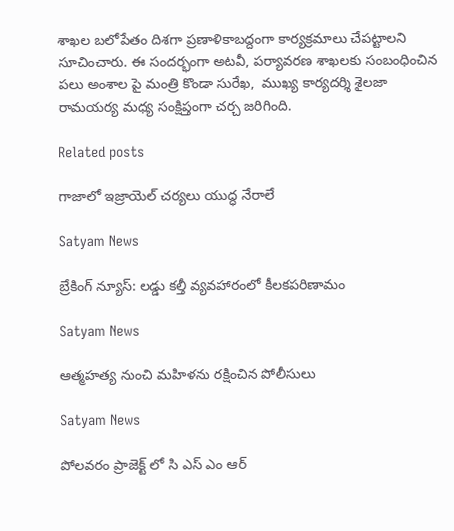శాఖల బలోపేతం దిశగా ప్రణాళికాబద్దంగా కార్యక్రమాలు చేపట్టాలని సూచించారు. ఈ సందర్భంగా అటవీ, పర్యావరణ శాఖలకు సంబంధించిన పలు అంశాల పై మంత్రి కొండా సురేఖ,  ముఖ్య కార్యదర్శి శైలజా రామయర్య మధ్య సంక్షిప్తంగా చర్చ జరిగింది.

Related posts

గాజాలో ఇజ్రాయెల్ చర్యలు యుద్ధ నేరాలే

Satyam News

బ్రేకింగ్ న్యూస్: లడ్డు కల్తీ వ్యవహారంలో కీలకపరిణామం

Satyam News

ఆత్మహత్య నుంచి మహిళను రక్షించిన పోలీసులు

Satyam News

పోలవరం ప్రాజెక్ట్ లో సి ఎస్ ఎం ఆర్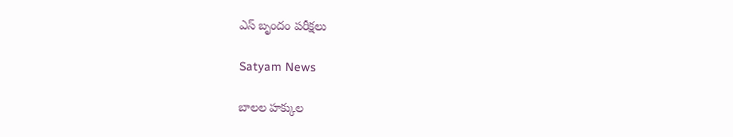ఎస్ బృందం పరీక్షలు

Satyam News

బాల‌ల హ‌క్కుల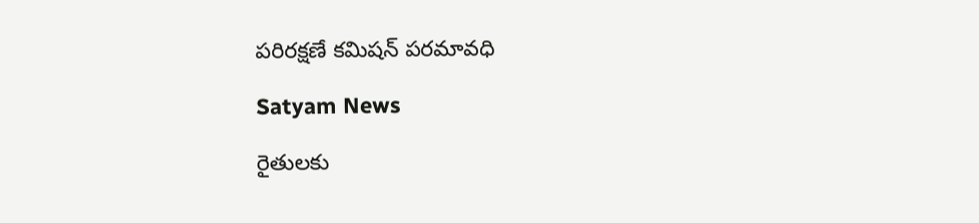ప‌రిర‌క్ష‌ణే క‌మిష‌న్ ప‌ర‌మావ‌ధి

Satyam News

రైతులకు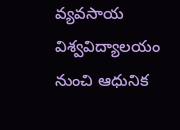వ్యవసాయ విశ్వవిద్యాలయం నుంచి ఆధునిక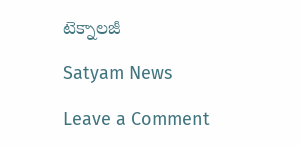టెక్నాలజీ

Satyam News

Leave a Comment